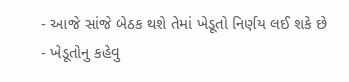- આજે સાંજે બેઠક થશે તેમાં ખેડૂતો નિર્ણય લઈ શકે છે
- ખેડૂતોનુ કહેવુ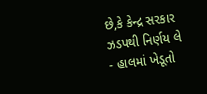છે,કે કેન્દ્ર સરકાર ઝડપથી નિર્ણય લે
- હાલમાં ખેડૂતો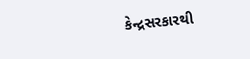કેન્દ્રસરકારથી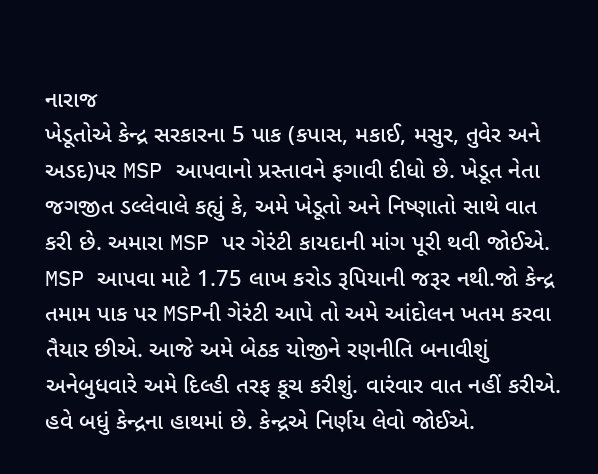નારાજ
ખેડૂતોએ કેન્દ્ર સરકારના 5 પાક (કપાસ, મકાઈ, મસુર, તુવેર અને અડદ)પર MSP આપવાનો પ્રસ્તાવને ફગાવી દીધો છે. ખેડૂત નેતા જગજીત ડલ્લેવાલે કહ્યું કે, અમે ખેડૂતો અને નિષ્ણાતો સાથે વાત કરી છે. અમારા MSP પર ગેરંટી કાયદાની માંગ પૂરી થવી જોઈએ. MSP આપવા માટે 1.75 લાખ કરોડ રૂપિયાની જરૂર નથી.જો કેન્દ્ર તમામ પાક પર MSPની ગેરંટી આપે તો અમે આંદોલન ખતમ કરવા તૈયાર છીએ. આજે અમે બેઠક યોજીને રણનીતિ બનાવીશું અનેબુધવારે અમે દિલ્હી તરફ કૂચ કરીશું. વારંવાર વાત નહીં કરીએ. હવે બધું કેન્દ્રના હાથમાં છે. કેન્દ્રએ નિર્ણય લેવો જોઈએ.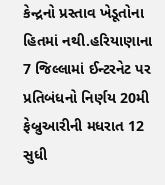કેન્દ્રનો પ્રસ્તાવ ખેડૂતોના હિતમાં નથી.હરિયાણાના 7 જિલ્લામાં ઈન્ટરનેટ પર પ્રતિબંધનો નિર્ણય 20મી ફેબ્રુઆરીની મધરાત 12 સુધી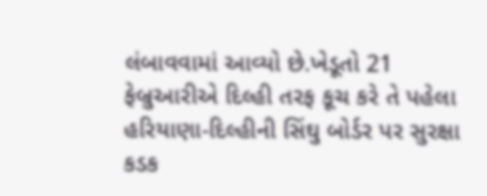લંબાવવામાં આવ્યો છે.ખેડૂતો 21 ફેબ્રુઆરીએ દિલ્હી તરફ કૂચ કરે તે પહેલા હરિયાણા-દિલ્હીની સિંઘુ બોર્ડર પર સુરક્ષા કડક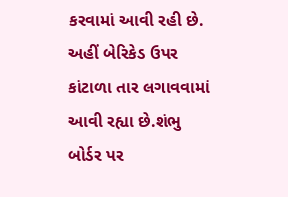કરવામાં આવી રહી છે. અહીં બેરિકેડ ઉપર કાંટાળા તાર લગાવવામાં આવી રહ્યા છે.શંભુ બોર્ડર પર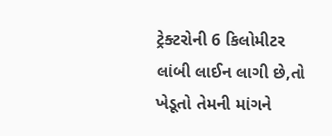ટ્રેક્ટરોની 6 કિલોમીટર લાંબી લાઈન લાગી છે,તો ખેડૂતો તેમની માંગને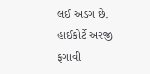લઈ અડગ છે.
હાઈકોર્ટે અરજી ફગાવી